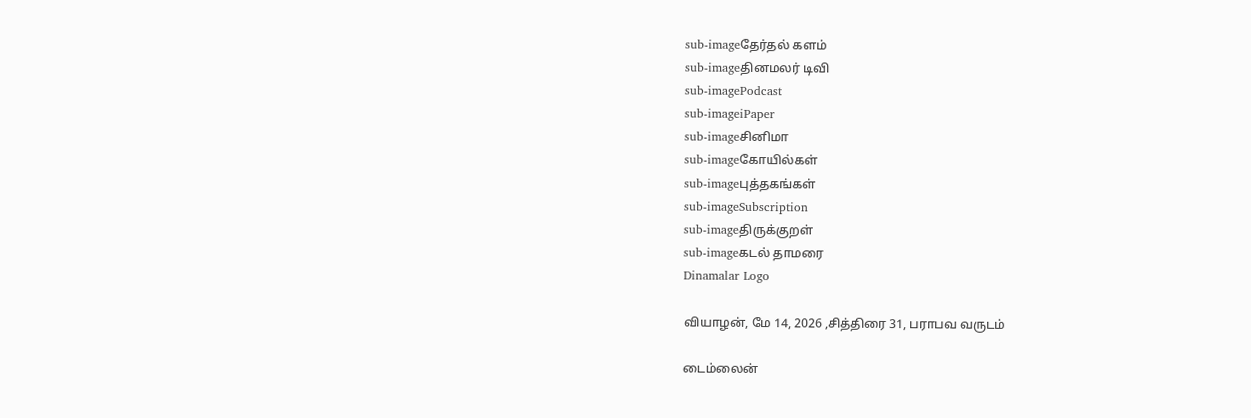sub-imageதேர்தல் களம்
sub-imageதினமலர் டிவி
sub-imagePodcast
sub-imageiPaper
sub-imageசினிமா
sub-imageகோயில்கள்
sub-imageபுத்தகங்கள்
sub-imageSubscription
sub-imageதிருக்குறள்
sub-imageகடல் தாமரை
Dinamalar Logo

வியாழன், மே 14, 2026 ,சித்திரை 31, பராபவ வருடம்

டைம்லைன்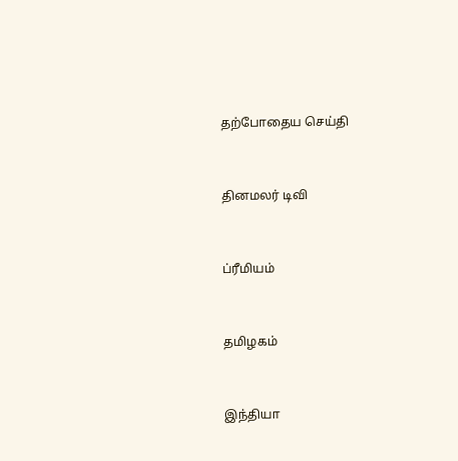தற்போதைய செய்தி


தினமலர் டிவி


ப்ரீமியம்


தமிழகம்


இந்தியா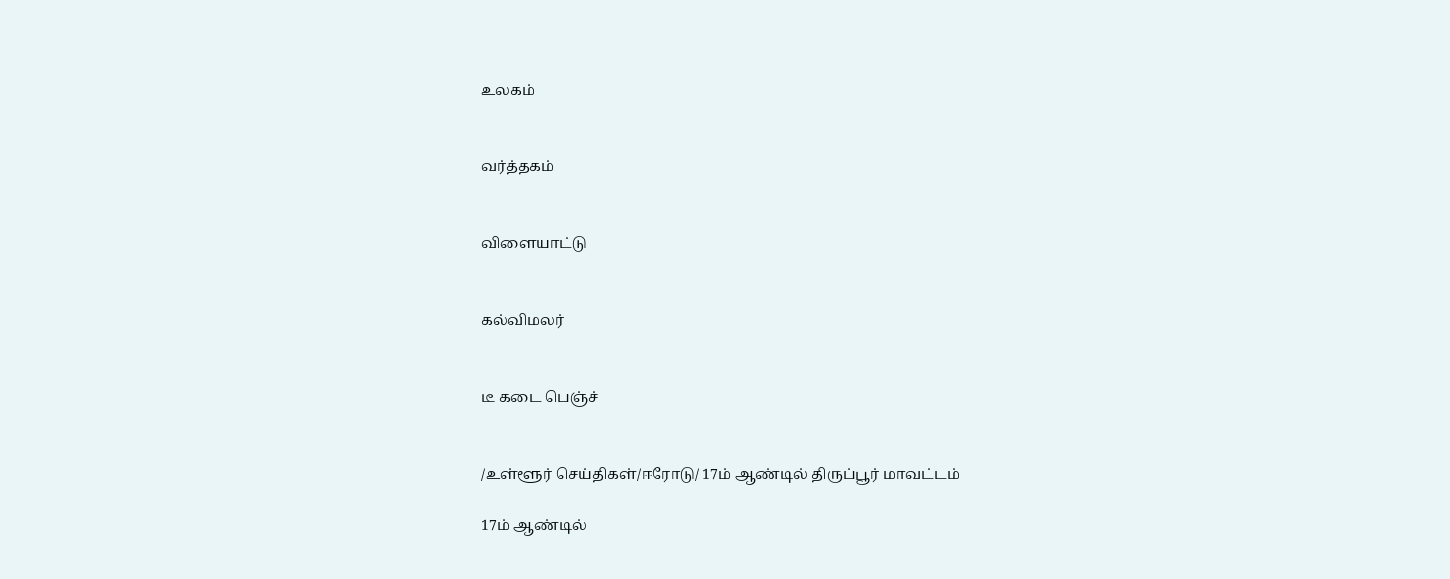உலகம்


வர்த்தகம்


விளையாட்டு


கல்விமலர்


டீ கடை பெஞ்ச்


/உள்ளூர் செய்திகள்/ஈரோடு/ 17ம் ஆண்டில் திருப்பூர் மாவட்டம்

17ம் ஆண்டில்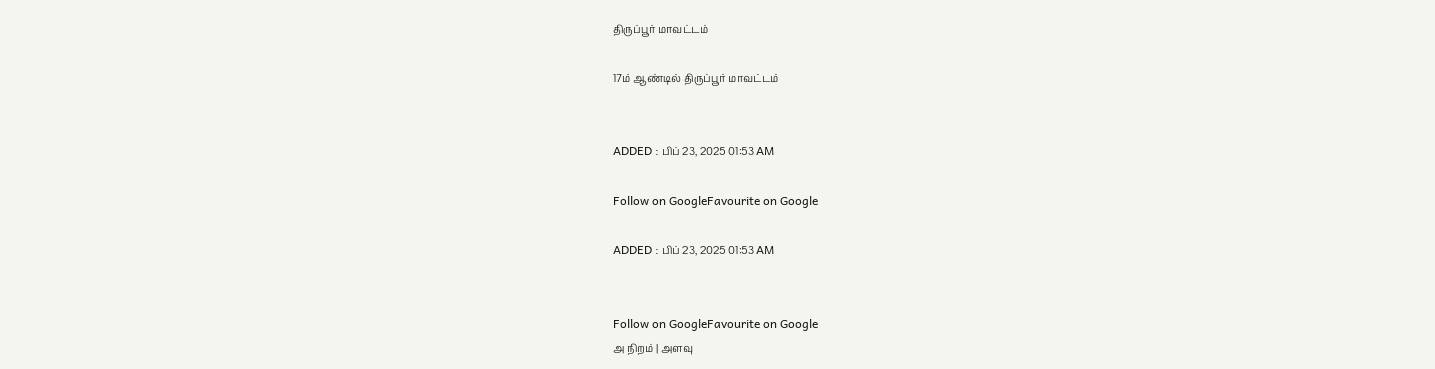திருப்பூர் மாவட்டம்

17ம் ஆண்டில் திருப்பூர் மாவட்டம்


ADDED : பிப் 23, 2025 01:53 AM

Follow on GoogleFavourite on Google

ADDED : பிப் 23, 2025 01:53 AM


Follow on GoogleFavourite on Google
அ நிறம் | அளவு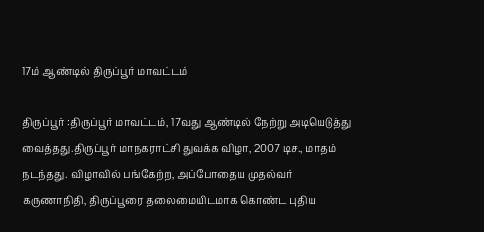17ம் ஆண்டில் திருப்பூர் மாவட்டம்

திருப்பூர் :திருப்பூர் மாவட்டம், 17வது ஆண்டில் நேற்று அடியெடுத்து வைத்தது.திருப்பூர் மாநகராட்சி துவக்க விழா, 2007 டிச., மாதம் நடந்தது. விழாவில் பங்கேற்ற, அப்போதைய முதல்வர் கருணாநிதி, திருப்பூரை தலைமையிடமாக கொண்ட புதிய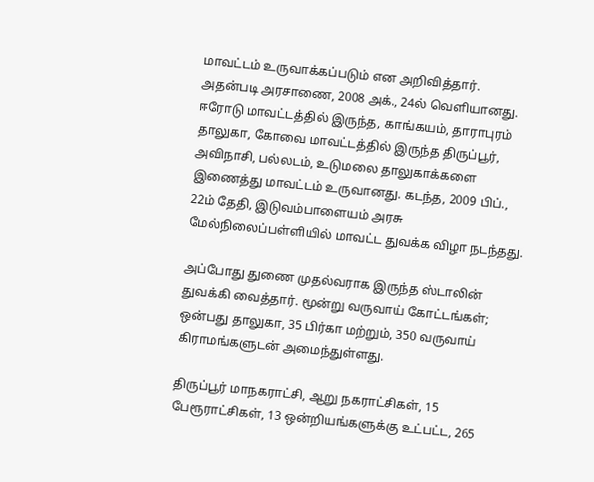மாவட்டம் உருவாக்கப்படும் என அறிவித்தார். அதன்படி அரசாணை, 2008 அக்., 24ல் வெளியானது. ஈரோடு மாவட்டத்தில் இருந்த, காங்கயம், தாராபுரம் தாலுகா, கோவை மாவட்டத்தில் இருந்த திருப்பூர், அவிநாசி, பல்லடம், உடுமலை தாலுகாக்களை இணைத்து மாவட்டம் உருவானது. கடந்த, 2009 பிப்., 22ம் தேதி, இடுவம்பாளையம் அரசு மேல்நிலைப்பள்ளியில் மாவட்ட துவக்க விழா நடந்தது.

அப்போது துணை முதல்வராக இருந்த ஸ்டாலின் துவக்கி வைத்தார். மூன்று வருவாய் கோட்டங்கள்; ஒன்பது தாலுகா, 35 பிர்கா மற்றும், 350 வருவாய் கிராமங்களுடன் அமைந்துள்ளது.

திருப்பூர் மாநகராட்சி, ஆறு நகராட்சிகள், 15 பேரூராட்சிகள், 13 ஒன்றியங்களுக்கு உட்பட்ட, 265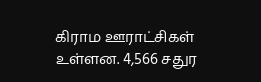கிராம ஊராட்சிகள் உள்ளன. 4,566 சதுர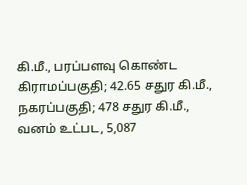கி.மீ., பரப்பளவு கொண்ட கிராமப்பகுதி; 42.65 சதுர கி.மீ., நகரப்பகுதி; 478 சதுர கி.மீ., வனம் உட்பட, 5,087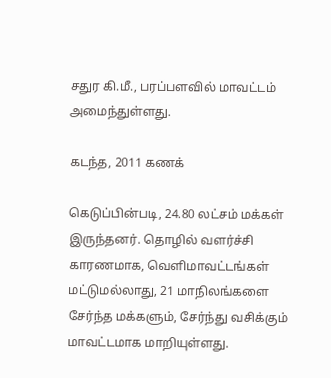சதுர கி.மீ., பரப்பளவில் மாவட்டம் அமைந்துள்ளது.

கடந்த, 2011 கணக்

கெடுப்பின்படி, 24.80 லட்சம் மக்கள் இருந்தனர். தொழில் வளர்ச்சி காரணமாக, வெளிமாவட்டங்கள் மட்டுமல்லாது, 21 மாநிலங்களை சேர்ந்த மக்களும், சேர்ந்து வசிக்கும் மாவட்டமாக மாறியுள்ளது.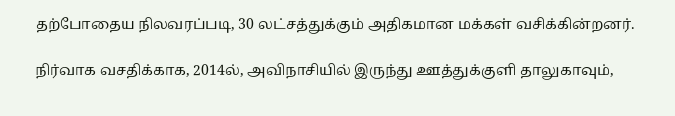தற்போதைய நிலவரப்படி, 30 லட்சத்துக்கும் அதிகமான மக்கள் வசிக்கின்றனர்.

நிர்வாக வசதிக்காக, 2014ல், அவிநாசியில் இருந்து ஊத்துக்குளி தாலுகாவும்,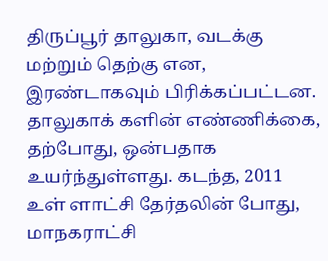திருப்பூர் தாலுகா, வடக்கு மற்றும் தெற்கு என, இரண்டாகவும் பிரிக்கப்பட்டன. தாலுகாக் களின் எண்ணிக்கை, தற்போது, ஒன்பதாக உயர்ந்துள்ளது. கடந்த, 2011 உள் ளாட்சி தேர்தலின் போது, மாநகராட்சி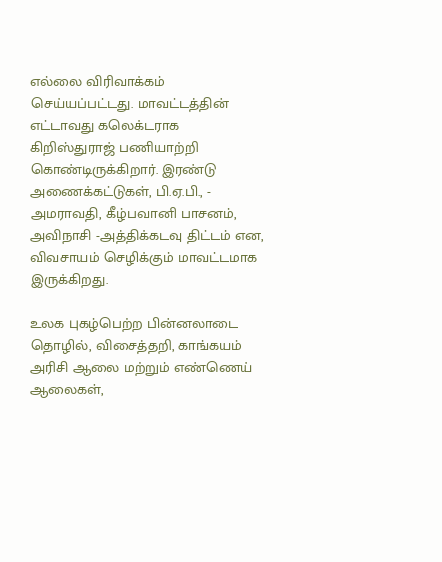எல்லை விரிவாக்கம் செய்யப்பட்டது. மாவட்டத்தின் எட்டாவது கலெக்டராக கிறிஸ்துராஜ் பணியாற்றி கொண்டிருக்கிறார். இரண்டு அணைக்கட்டுகள், பி.ஏ.பி., - அமராவதி, கீழ்பவானி பாசனம், அவிநாசி -அத்திக்கடவு திட்டம் என, விவசாயம் செழிக்கும் மாவட்டமாக இருக்கிறது.

உலக புகழ்பெற்ற பின்னலாடை தொழில், விசைத்தறி, காங்கயம் அரிசி ஆலை மற்றும் எண்ணெய் ஆலைகள்,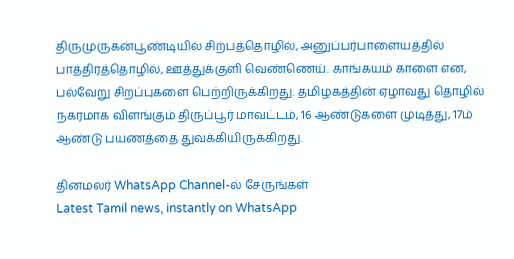திருமுருகன்பூண்டியில் சிற்பத்தொழில், அனுப்பர்பாளையத்தில் பாத்திரத்தொழில், ஊத்துக்குளி வெண்ணெய். காங்கயம் காளை என, பல்வேறு சிறப்புகளை பெற்றிருக்கிறது. தமிழகத்தின் ஏழாவது தொழில் நகரமாக விளங்கும் திருப்பூர் மாவட்டம், 16 ஆண்டுகளை முடித்து, 17ம் ஆண்டு பயணத்தை துவக்கியிருக்கிறது.

தினமலர் WhatsApp Channel-ல் சேருங்கள்
Latest Tamil news, instantly on WhatsApp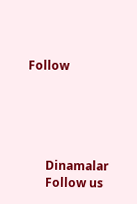Follow





      Dinamalar
      Follow us